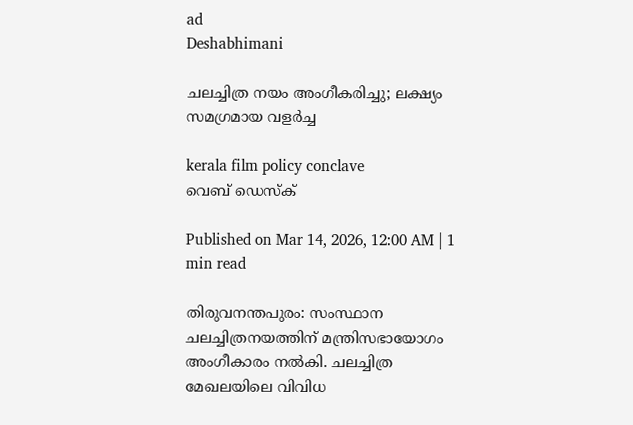ad
Deshabhimani

ചലച്ചിത്ര നയം അംഗീകരിച്ചു; ലക്ഷ്യം സമഗ്രമായ വളർച്ച

kerala film policy conclave
വെബ് ഡെസ്ക്

Published on Mar 14, 2026, 12:00 AM | 1 min read

തിരുവനന്തപുരം: സംസ്ഥാന ചലച്ചിത്രനയത്തിന്‌ മന്ത്രിസഭായോഗം അംഗീകാരം നൽകി. ചലച്ചിത്ര മേഖലയിലെ വിവിധ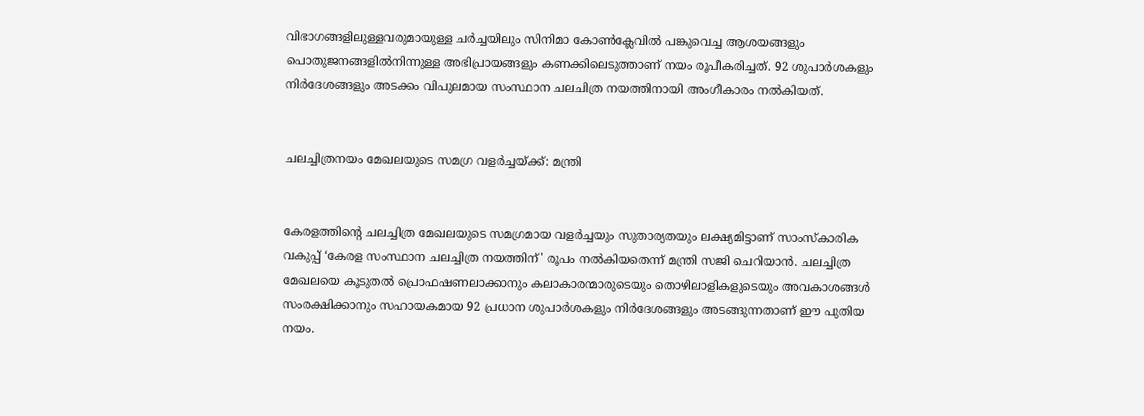വിഭാഗങ്ങളിലുള്ളവരുമായുള്ള ചർച്ചയിലും സിനിമാ കോൺക്ലേവിൽ പങ്കുവെച്ച ആശയങ്ങളും പൊതുജനങ്ങളിൽനിന്നുള്ള അഭിപ്രായങ്ങളും കണക്കിലെടുത്താണ്‌ നയം രൂപീകരിച്ചത്‌. 92 ശുപാര്‍ശകളും നിര്‍ദേശങ്ങളും അടക്കം വിപുലമായ സംസ്ഥാന ചലചിത്ര നയത്തിനായി അംഗീകാരം നല്‍കിയത്.


ചലച്ചിത്രനയം മേഖലയുടെ സമഗ്ര വളർച്ചയ്‌ക്ക്‌: മന്ത്രി


കേരളത്തിന്റെ ചലച്ചിത്ര മേഖലയുടെ സമഗ്രമായ വളർച്ചയും സുതാര്യതയും ലക്ഷ്യമിട്ടാണ്‌ സാംസ്‌കാരിക വകുപ്പ് ‘കേരള സംസ്ഥാന ചലച്ചിത്ര നയത്തിന്' രൂപം നൽകിയതെന്ന്‌ മന്ത്രി സജി ചെറിയാൻ. ചലച്ചിത്ര മേഖലയെ കൂടുതൽ പ്രൊഫഷണലാക്കാനും കലാകാരന്മാരുടെയും തൊഴിലാളികളുടെയും അവകാശങ്ങൾ സംരക്ഷിക്കാനും സഹായകമായ 92 പ്രധാന ശുപാർശകളും നിർദേശങ്ങളും അടങ്ങുന്നതാണ് ഈ പുതിയ നയം.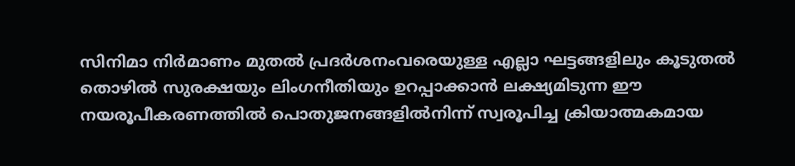സിനിമാ നിർമാണം മുതൽ പ്രദർശനംവരെയുള്ള എല്ലാ ഘട്ടങ്ങളിലും കൂടുതൽ തൊഴിൽ സുരക്ഷയും ലിംഗനീതിയും ഉറപ്പാക്കാൻ ലക്ഷ്യമിടുന്ന ഈ നയരൂപീകരണത്തിൽ പൊതുജനങ്ങളിൽനിന്ന്‌ സ്വരൂപിച്ച ക്രിയാത്മകമായ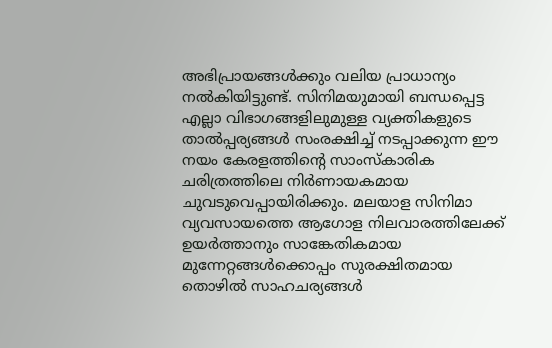അഭിപ്രായങ്ങൾക്കും വലിയ പ്രാധാന്യം നൽകിയിട്ടുണ്ട്. സിനിമയുമായി ബന്ധപ്പെട്ട എല്ലാ വിഭാഗങ്ങളിലുമുള്ള വ്യക്തികളുടെ താൽപ്പര്യങ്ങൾ സംരക്ഷിച്ച്‌ നടപ്പാക്കുന്ന ഈ നയം കേരളത്തിന്റെ സാംസ്‌കാരിക ചരിത്രത്തിലെ നിർണായകമായ ചുവടുവെപ്പായിരിക്കും. മലയാള സിനിമാ വ്യവസായത്തെ ആഗോള നിലവാരത്തിലേക്ക് ഉയർത്താനും സാങ്കേതികമായ മുന്നേറ്റങ്ങൾക്കൊപ്പം സുരക്ഷിതമായ തൊഴിൽ സാഹചര്യങ്ങൾ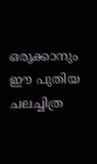ഒരുക്കാനും ഈ പുതിയ ചലച്ചിത്ര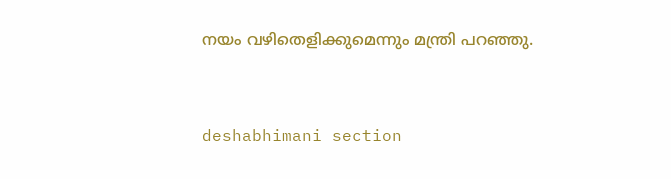നയം വഴിതെളിക്കുമെന്നും മന്ത്രി പറഞ്ഞു.



deshabhimani section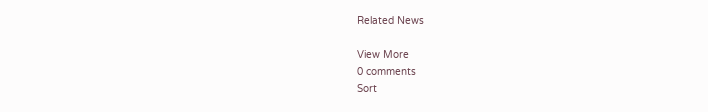Related News

View More
0 comments
Sort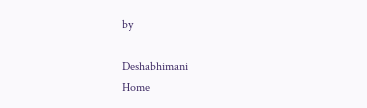by

Deshabhimani
Home